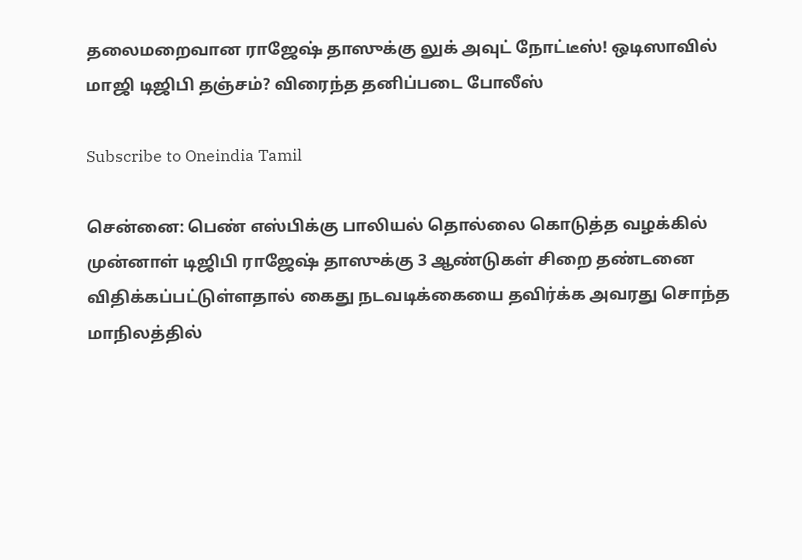தலைமறைவான ராஜேஷ் தாஸுக்கு லுக் அவுட் நோட்டீஸ்! ஒடிஸாவில் மாஜி டிஜிபி தஞ்சம்? விரைந்த தனிப்படை போலீஸ்

Subscribe to Oneindia Tamil

சென்னை: பெண் எஸ்பிக்கு பாலியல் தொல்லை கொடுத்த வழக்கில் முன்னாள் டிஜிபி ராஜேஷ் தாஸுக்கு 3 ஆண்டுகள் சிறை தண்டனை விதிக்கப்பட்டுள்ளதால் கைது நடவடிக்கையை தவிர்க்க அவரது சொந்த மாநிலத்தில்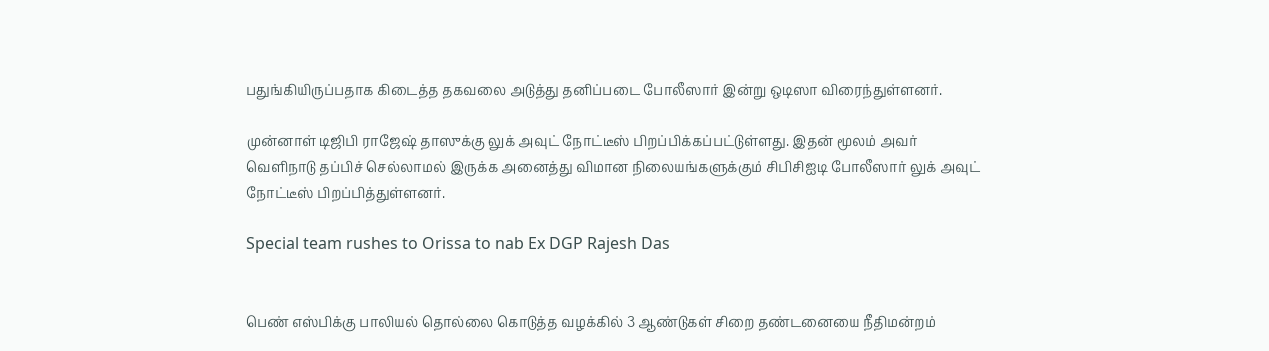பதுங்கியிருப்பதாக கிடைத்த தகவலை அடுத்து தனிப்படை போலீஸார் இன்று ஒடிஸா விரைந்துள்ளனர்.

முன்னாள் டிஜிபி ராஜேஷ் தாஸுக்கு லுக் அவுட் நோட்டீஸ் பிறப்பிக்கப்பட்டுள்ளது. இதன் மூலம் அவர் வெளிநாடு தப்பிச் செல்லாமல் இருக்க அனைத்து விமான நிலையங்களுக்கும் சிபிசிஐடி போலீஸார் லுக் அவுட் நோட்டீஸ் பிறப்பித்துள்ளனர்.

Special team rushes to Orissa to nab Ex DGP Rajesh Das


பெண் எஸ்பிக்கு பாலியல் தொல்லை கொடுத்த வழக்கில் 3 ஆண்டுகள் சிறை தண்டனையை நீதிமன்றம்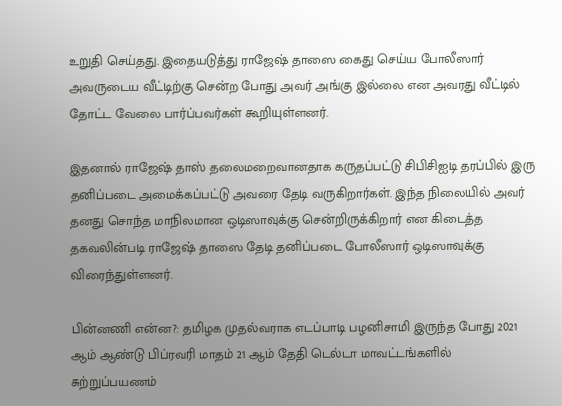உறுதி செய்தது. இதையடுத்து ராஜேஷ் தாஸை கைது செய்ய போலீஸார் அவருடைய வீட்டிற்கு சென்ற போது அவர் அங்கு இல்லை என அவரது வீட்டில் தோட்ட வேலை பார்ப்பவர்கள் கூறியுள்ளனர்.

இதனால் ராஜேஷ் தாஸ் தலைமறைவானதாக கருதப்பட்டு சிபிசிஐடி தரப்பில் இரு தனிப்படை அமைக்கப்பட்டு அவரை தேடி வருகிறார்கள். இந்த நிலையில் அவர் தனது சொந்த மாநிலமான ஒடிஸாவுக்கு சென்றிருக்கிறார் என கிடைத்த தகவலின்படி ராஜேஷ் தாஸை தேடி தனிப்படை போலீஸார் ஒடிஸாவுக்கு விரைந்துள்ளனர்.

பின்னணி என்ன?: தமிழக முதல்வராக எடப்பாடி பழனிசாமி இருந்த போது 2021 ஆம் ஆண்டு பிப்ரவரி மாதம் 21 ஆம் தேதி டெல்டா மாவட்டங்களில் சுற்றுப்பயணம்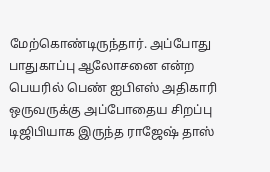மேற்கொண்டிருந்தார். அப்போது பாதுகாப்பு ஆலோசனை என்ற பெயரில் பெண் ஐபிஎஸ் அதிகாரி ஒருவருக்கு அப்போதைய சிறப்பு டிஜிபியாக இருந்த ராஜேஷ் தாஸ்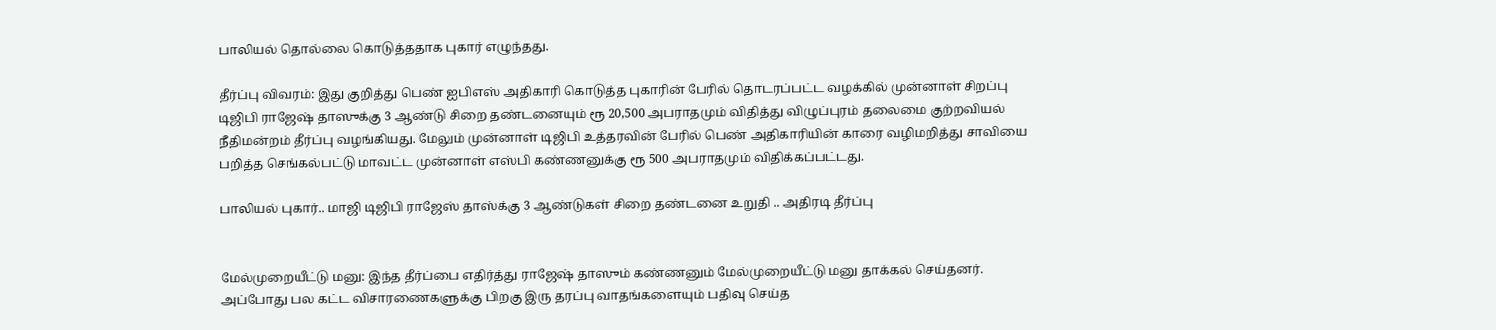பாலியல் தொல்லை கொடுத்ததாக புகார் எழுந்தது.

தீர்ப்பு விவரம்: இது குறித்து பெண் ஐபிஎஸ் அதிகாரி கொடுத்த புகாரின் பேரில் தொடரப்பட்ட வழக்கில் முன்னாள் சிறப்பு டிஜிபி ராஜேஷ் தாஸுக்கு 3 ஆண்டு சிறை தண்டனையும் ரூ 20,500 அபராதமும் விதித்து விழுப்புரம் தலைமை குற்றவியல் நீதிமன்றம் தீர்ப்பு வழங்கியது. மேலும் முன்னாள் டிஜிபி உத்தரவின் பேரில் பெண் அதிகாரியின் காரை வழிமறித்து சாவியை பறித்த செங்கல்பட்டு மாவட்ட முன்னாள் எஸ்பி கண்ணனுக்கு ரூ 500 அபராதமும் விதிக்கப்பட்டது.

பாலியல் புகார்.. மாஜி டிஜிபி ராஜேஸ் தாஸ்க்கு 3 ஆண்டுகள் சிறை தண்டனை உறுதி .. அதிரடி தீர்ப்பு


மேல்முறையீட்டு மனு: இந்த தீர்ப்பை எதிர்த்து ராஜேஷ் தாஸும் கண்ணனும் மேல்முறையீட்டு மனு தாக்கல் செய்தனர். அப்போது பல கட்ட விசாரணைகளுக்கு பிறகு இரு தரப்பு வாதங்களையும் பதிவு செய்த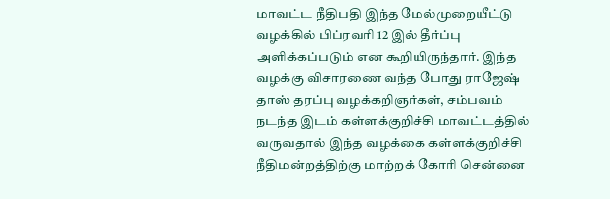மாவட்ட நீதிபதி இந்த மேல்முறையீட்டு வழக்கில் பிப்ரவரி 12 இல் தீர்ப்பு அளிக்கப்படும் என கூறியிருந்தார். இந்த வழக்கு விசாரணை வந்த போது ராஜேஷ் தாஸ் தரப்பு வழக்கறிஞர்கள், சம்பவம் நடந்த இடம் கள்ளக்குறிச்சி மாவட்டத்தில் வருவதால் இந்த வழக்கை கள்ளக்குறிச்சி நீதிமன்றத்திற்கு மாற்றக் கோரி சென்னை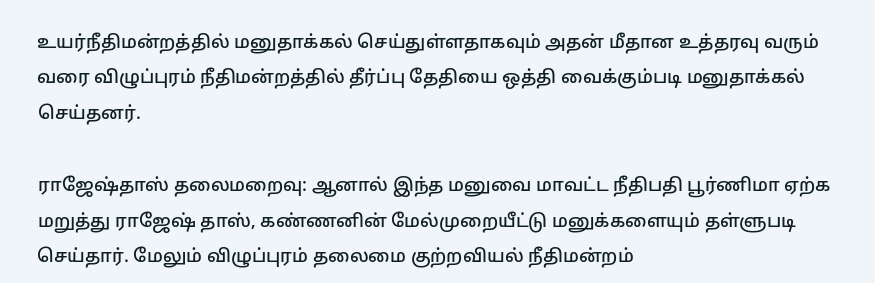உயர்நீதிமன்றத்தில் மனுதாக்கல் செய்துள்ளதாகவும் அதன் மீதான உத்தரவு வரும் வரை விழுப்புரம் நீதிமன்றத்தில் தீர்ப்பு தேதியை ஒத்தி வைக்கும்படி மனுதாக்கல் செய்தனர்.

ராஜேஷ்தாஸ் தலைமறைவு: ஆனால் இந்த மனுவை மாவட்ட நீதிபதி பூர்ணிமா ஏற்க மறுத்து ராஜேஷ் தாஸ், கண்ணனின் மேல்முறையீட்டு மனுக்களையும் தள்ளுபடி செய்தார். மேலும் விழுப்புரம் தலைமை குற்றவியல் நீதிமன்றம்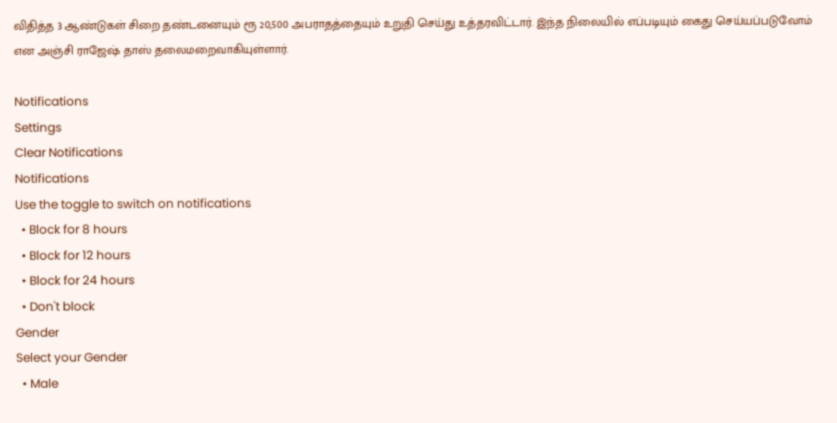விதித்த 3 ஆண்டுகள் சிறை தண்டனையும் ரூ 20,500 அபராதத்தையும் உறுதி செய்து உத்தரவிட்டார். இந்த நிலையில் எப்படியும் கைது செய்யப்படுவோம் என அஞ்சி ராஜேஷ் தாஸ் தலைமறைவாகியுள்ளார்.

Notifications
Settings
Clear Notifications
Notifications
Use the toggle to switch on notifications
  • Block for 8 hours
  • Block for 12 hours
  • Block for 24 hours
  • Don't block
Gender
Select your Gender
  • Male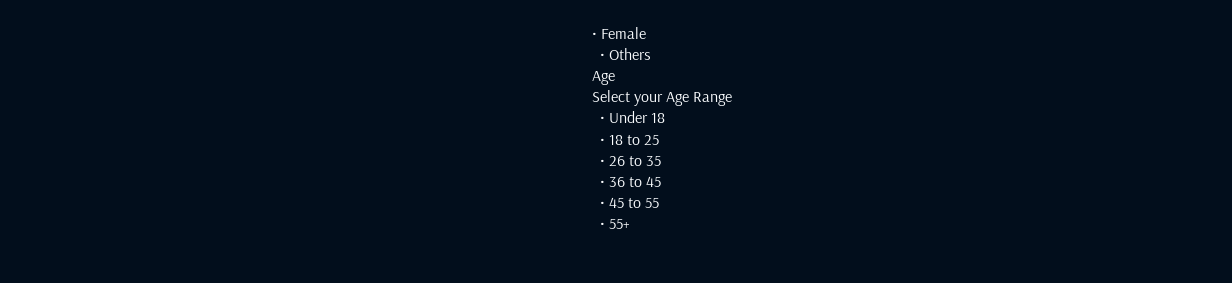• Female
  • Others
Age
Select your Age Range
  • Under 18
  • 18 to 25
  • 26 to 35
  • 36 to 45
  • 45 to 55
  • 55+